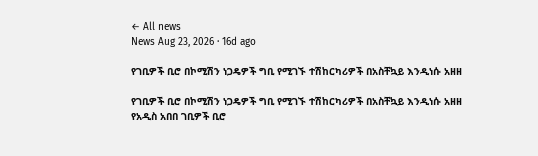← All news
News Aug 23, 2026 · 16d ago

የገቢዎች ቢሮ በኮሚሽን ነጋዴዎች ግቢ የሚገኙ ተሽከርካሪዎች በአስቸኳይ እንዲነሱ አዘዘ

የገቢዎች ቢሮ በኮሚሽን ነጋዴዎች ግቢ የሚገኙ ተሽከርካሪዎች በአስቸኳይ እንዲነሱ አዘዘ የአዲስ አበበ ገቢዎች ቢሮ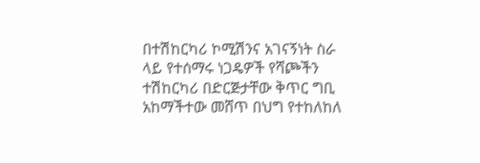በተሽከርካሪ ኮሚሽንና አገናኝነት ስራ ላይ የተሰማሩ ነጋዴዎች የሻጮችን ተሽከርካሪ በድርጅታቸው ቅጥር ግቢ አከማችተው መሸጥ በህግ የተከለከለ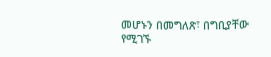መሆኑን በመግለጽ፣ በግቢያቸው የሚገኙ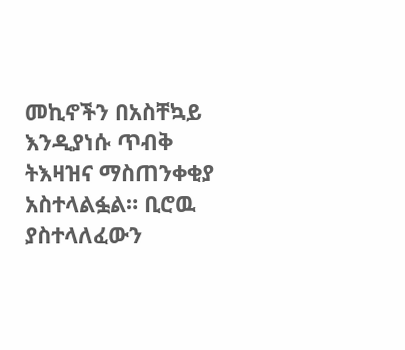መኪኖችን በአስቸኳይ እንዲያነሱ ጥብቅ ትእዛዝና ማስጠንቀቂያ አስተላልፏል። ቢሮዉ ያስተላለፈውን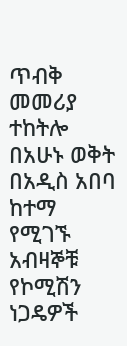ጥብቅ መመሪያ ተከትሎ በአሁኑ ወቅት በአዲስ አበባ ከተማ የሚገኙ አብዛኞቹ የኮሚሽን ነጋዴዎች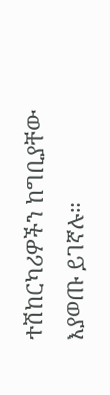ተሽከርካሪዎችን ከግቢያቸው እያወጡ ይገኛሉ።